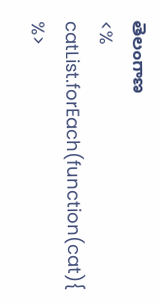తెలంగాణ
<% catList.forEach(function(cat){ %>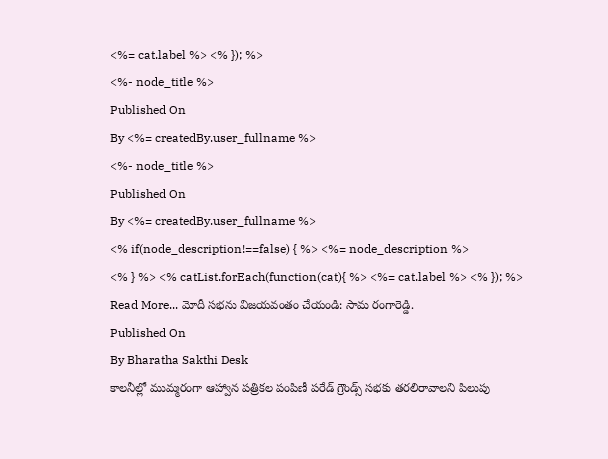<%= cat.label %> <% }); %>
<%- node_title %>
Published On
By <%= createdBy.user_fullname %>
<%- node_title %>
Published On
By <%= createdBy.user_fullname %>
<% if(node_description!==false) { %> <%= node_description %>
<% } %> <% catList.forEach(function(cat){ %> <%= cat.label %> <% }); %>
Read More... మోదీ సభను విజయవంతం చేయండి: సామ రంగారెడ్డి.
Published On
By Bharatha Sakthi Desk
కాలనీల్లో ముమ్మరంగా ఆహ్వాన పత్రికల పంపిణీ పరేడ్ గ్రౌండ్స్ సభకు తరలిరావాలని పిలుపు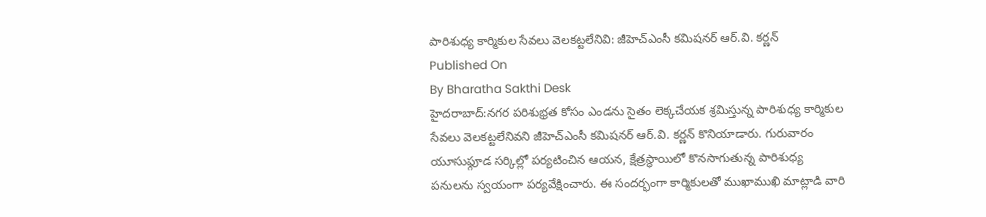పారిశుధ్య కార్మికుల సేవలు వెలకట్టలేనివి: జీహెచ్ఎంసీ కమిషనర్ ఆర్.వి. కర్ణన్
Published On
By Bharatha Sakthi Desk
హైదరాబాద్:నగర పరిశుభ్రత కోసం ఎండను సైతం లెక్కచేయక శ్రమిస్తున్న పారిశుధ్య కార్మికుల సేవలు వెలకట్టలేనివని జీహెచ్ఎంసీ కమిషనర్ ఆర్.వి. కర్ణన్ కొనియాడారు. గురువారం యూసుఫ్గూడ సర్కిల్లో పర్యటించిన ఆయన, క్షేత్రస్థాయిలో కొనసాగుతున్న పారిశుధ్య పనులను స్వయంగా పర్యవేక్షించారు. ఈ సందర్భంగా కార్మికులతో ముఖాముఖి మాట్లాడి వారి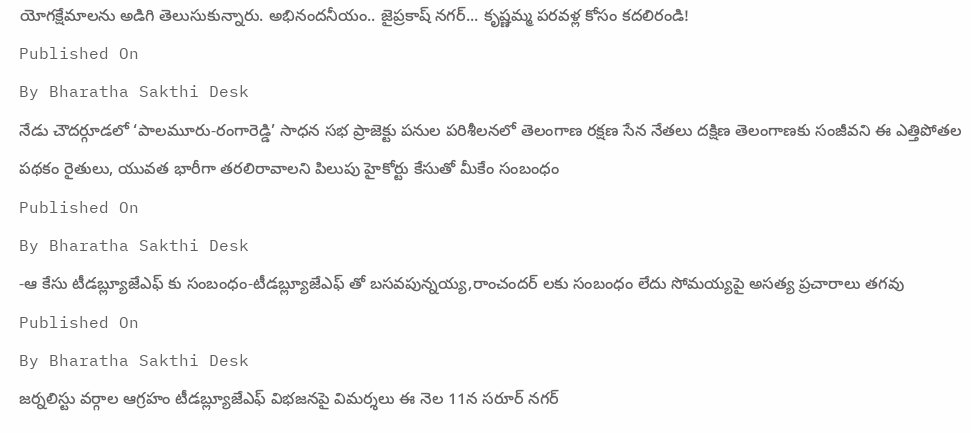యోగక్షేమాలను అడిగి తెలుసుకున్నారు. అభినందనీయం.. జైప్రకాష్ నగర్... కృష్ణమ్మ పరవళ్ల కోసం కదలిరండి!
Published On
By Bharatha Sakthi Desk
నేడు చౌదర్గూడలో ‘పాలమూరు-రంగారెడ్డి’ సాధన సభ ప్రాజెక్టు పనుల పరిశీలనలో తెలంగాణ రక్షణ సేన నేతలు దక్షిణ తెలంగాణకు సంజీవని ఈ ఎత్తిపోతల పథకం రైతులు, యువత భారీగా తరలిరావాలని పిలుపు హైకోర్టు కేసుతో మీకేం సంబంధం
Published On
By Bharatha Sakthi Desk
-ఆ కేసు టీడబ్ల్యూజేఎఫ్ కు సంబంధం-టీడబ్ల్యూజేఎఫ్ తో బసవపున్నయ్య,రాంచందర్ లకు సంబంధం లేదు సోమయ్యపై అసత్య ప్రచారాలు తగవు
Published On
By Bharatha Sakthi Desk
జర్నలిస్టు వర్గాల ఆగ్రహం టీడబ్ల్యూజేఎఫ్ విభజనపై విమర్శలు ఈ నెల 11న సరూర్ నగర్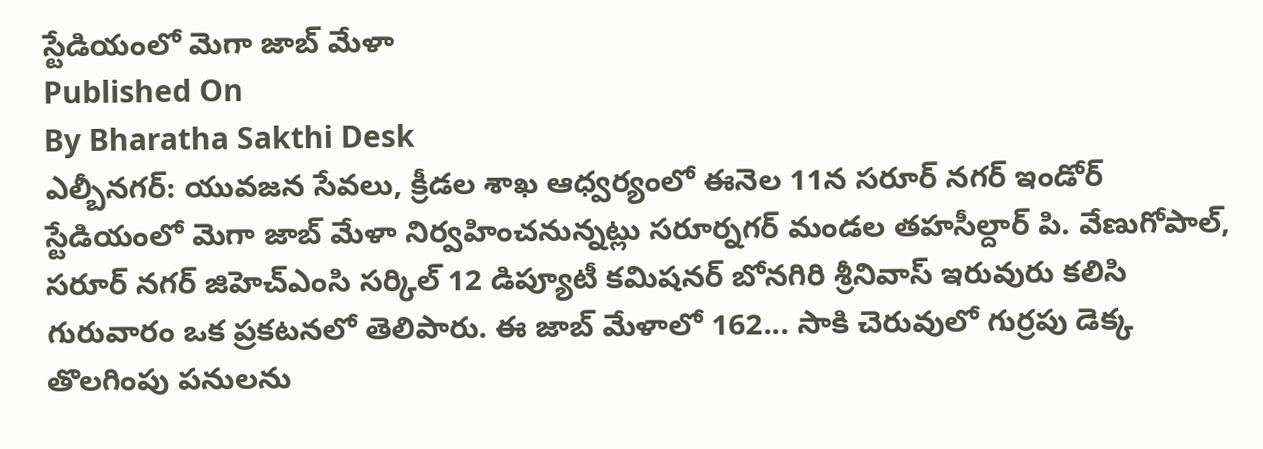స్టేడియంలో మెగా జాబ్ మేళా
Published On
By Bharatha Sakthi Desk
ఎల్బీనగర్: యువజన సేవలు, క్రీడల శాఖ ఆధ్వర్యంలో ఈనెల 11న సరూర్ నగర్ ఇండోర్ స్టేడియంలో మెగా జాబ్ మేళా నిర్వహించనున్నట్లు సరూర్నగర్ మండల తహసీల్దార్ పి. వేణుగోపాల్, సరూర్ నగర్ జిహెచ్ఎంసి సర్కిల్ 12 డిప్యూటీ కమిషనర్ బోనగిరి శ్రీనివాస్ ఇరువురు కలిసి గురువారం ఒక ప్రకటనలో తెలిపారు. ఈ జాబ్ మేళాలో 162... సాకి చెరువులో గుర్రపు డెక్క తొలగింపు పనులను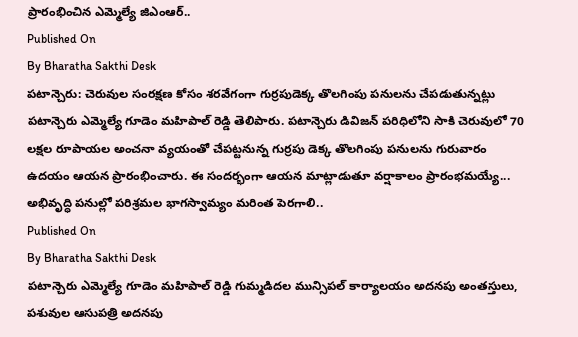ప్రారంభించిన ఎమ్మెల్యే జిఎంఆర్..
Published On
By Bharatha Sakthi Desk
పటాన్చెరు: చెరువుల సంరక్షణ కోసం శరవేగంగా గుర్రపుడెక్క తొలగింపు పనులను చేపడుతున్నట్లు పటాన్చెరు ఎమ్మెల్యే గూడెం మహిపాల్ రెడ్డి తెలిపారు. పటాన్చెరు డివిజన్ పరిధిలోని సాకి చెరువులో 70 లక్షల రూపాయల అంచనా వ్యయంతో చేపట్టనున్న గుర్రపు డెక్క తొలగింపు పనులను గురువారం ఉదయం ఆయన ప్రారంభించారు. ఈ సందర్భంగా ఆయన మాట్లాడుతూ వర్షాకాలం ప్రారంభమయ్యే... అభివృద్ధి పనుల్లో పరిశ్రమల భాగస్వామ్యం మరింత పెరగాలి..
Published On
By Bharatha Sakthi Desk
పటాన్చెరు ఎమ్మెల్యే గూడెం మహిపాల్ రెడ్డి గుమ్మడిదల మున్సిపల్ కార్యాలయం అదనపు అంతస్తులు, పశువుల ఆసుపత్రి అదనపు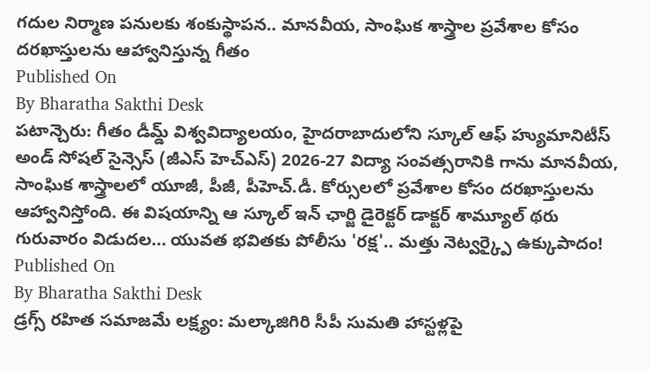గదుల నిర్మాణ పనులకు శంకుస్థాపన.. మానవీయ, సాంఘిక శాస్త్రాల ప్రవేశాల కోసం దరఖాస్తులను ఆహ్వానిస్తున్న గీతం
Published On
By Bharatha Sakthi Desk
పటాన్చెరు: గీతం డీమ్డ్ విశ్వవిద్యాలయం, హైదరాబాదులోని స్కూల్ ఆఫ్ హ్యుమానిటీస్ అండ్ సోషల్ సైన్సెస్ (జీఎస్ హెచ్ఎస్) 2026-27 విద్యా సంవత్సరానికి గాను మానవీయ, సాంఘిక శాస్త్రాలలో యూజీ, పీజీ, పీహెచ్.డీ. కోర్సులలో ప్రవేశాల కోసం దరఖాస్తులను ఆహ్వానిస్తోంది. ఈ విషయాన్ని ఆ స్కూల్ ఇన్ ఛార్జి డైరెక్టర్ డాక్టర్ శామ్యూల్ థరు గురువారం విడుదల... యువత భవితకు పోలీసు 'రక్ష'.. మత్తు నెట్వర్క్పై ఉక్కుపాదం!
Published On
By Bharatha Sakthi Desk
డ్రగ్స్ రహిత సమాజమే లక్ష్యం: మల్కాజిగిరి సీపీ సుమతి హాస్టళ్లపై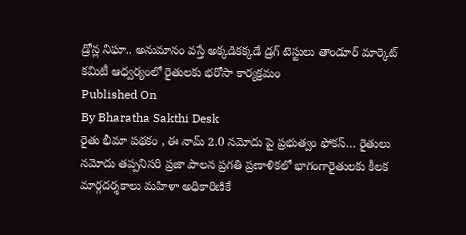డ్రోన్ల నిఘా.. అనుమానం వస్తే అక్కడికక్కడే డ్రగ్ టెస్టులు తాండూర్ మార్కెట్ కమిటీ ఆధ్వర్యంలో రైతులకు భరోసా కార్యక్రమం
Published On
By Bharatha Sakthi Desk
రైతు భీమా పథకం , ఈ నామ్ 2.0 నమోదు పై ప్రభుత్వం ఫోకస్… రైతులు నమోదు తప్పనిసరి ప్రజా పాలన ప్రగతి ప్రణాళికలో భాగంగారైతులకు కీలక మార్గదర్శకాలు మహిళా అధికారిణికే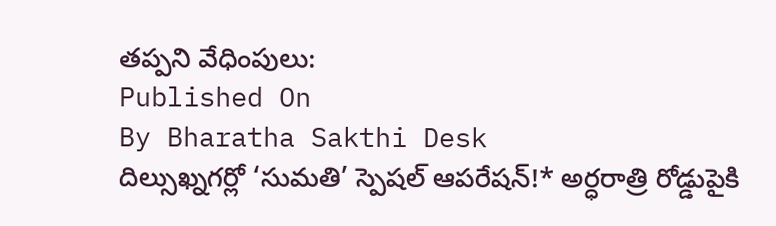తప్పని వేధింపులు:
Published On
By Bharatha Sakthi Desk
దిల్సుఖ్నగర్లో ‘సుమతి’ స్పెషల్ ఆపరేషన్!* అర్ధరాత్రి రోడ్డుపైకి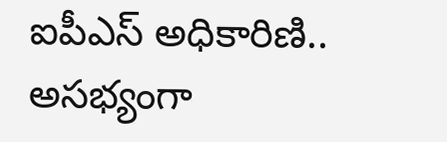ఐపీఎస్ అధికారిణి.. అసభ్యంగా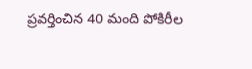ప్రవర్తించిన 40 మంది పోకిరీల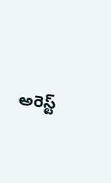అరెస్ట్